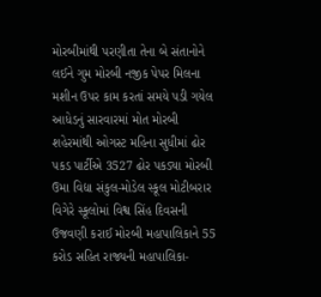મોરબીમાંથી પરણીતા તેના બે સંતાનોને લઈને ગુમ મોરબી નજીક પેપર મિલના મશીન ઉપર કામ કરતાં સમયે પડી ગયેલ આધેડનું સારવારમાં મોત મોરબી શહેરમાંથી ઓગસ્ટ મહિના સુધીમાં ઢોર પકડ પાર્ટીએ 3527 ઢોર પકડ્યા મોરબી ઉમા વિદ્યા સંકુલ-મોડેલ સ્કૂલ મોટીબરાર વિગેરે સ્કૂલોમાં વિશ્વ સિંહ દિવસની ઉજવણી કરાઈ મોરબી મહાપાલિકાને 55 કરોડ સહિત રાજ્યની મહાપાલિકા-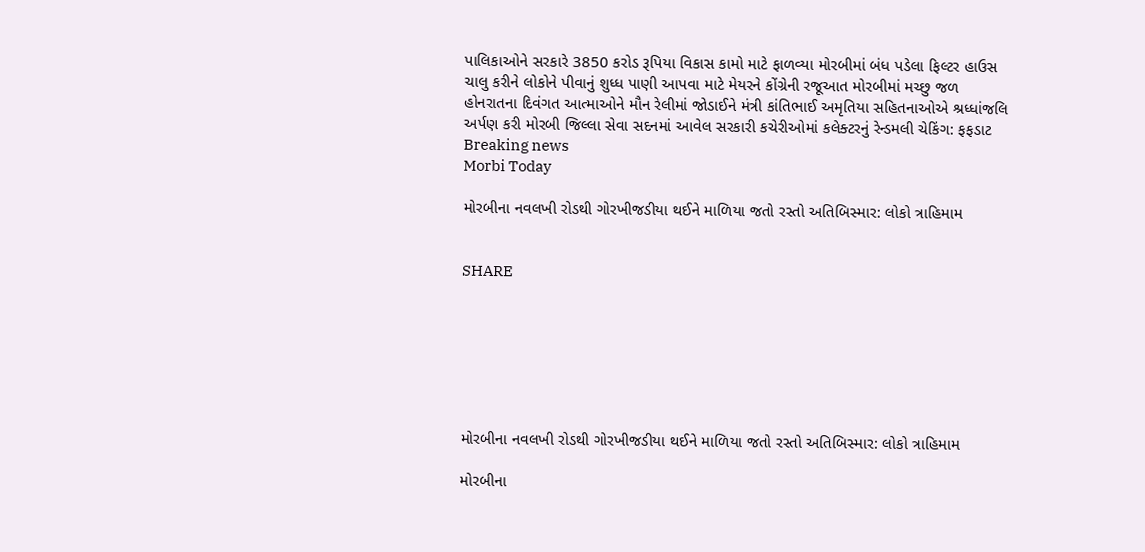પાલિકાઓને સરકારે 3850 કરોડ રૂપિયા વિકાસ કામો માટે ફાળવ્યા મોરબીમાં બંધ પડેલા ફિલ્ટર હાઉસ ચાલુ કરીને લોકોને પીવાનું શુધ્ધ પાણી આપવા માટે મેયરને કોંગ્રેની રજૂઆત મોરબીમાં મચ્છુ જળ હોનરાતના દિવંગત આત્માઓને મૌન રેલીમાં જોડાઈને મંત્રી કાંતિભાઈ અમૃતિયા સહિતનાઓએ શ્રધ્ધાંજલિ અર્પણ કરી મોરબી જિલ્લા સેવા સદનમાં આવેલ સરકારી કચેરીઓમાં કલેક્ટરનું રેન્ડમલી ચેકિંગ: ફફડાટ
Breaking news
Morbi Today

મોરબીના નવલખી રોડથી ગોરખીજડીયા થઈને માળિયા જતો રસ્તો અતિબિસ્માર: લોકો ત્રાહિમામ


SHARE







મોરબીના નવલખી રોડથી ગોરખીજડીયા થઈને માળિયા જતો રસ્તો અતિબિસ્માર: લોકો ત્રાહિમામ

મોરબીના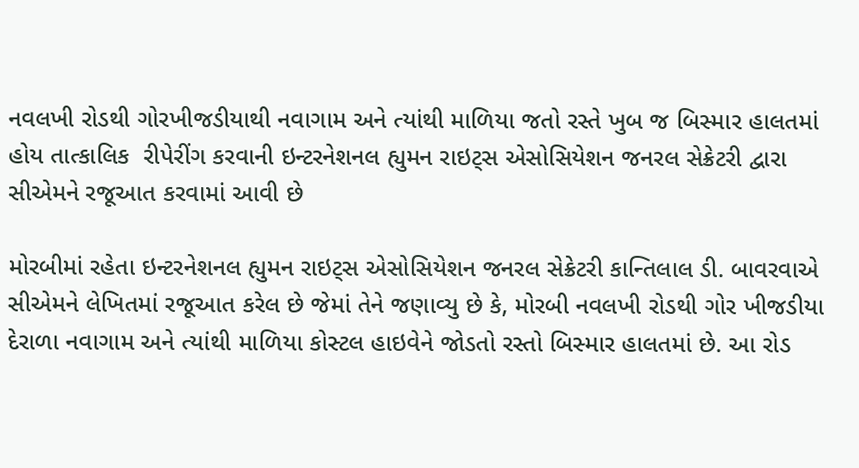નવલખી રોડથી ગોરખીજડીયાથી નવાગામ અને ત્યાંથી માળિયા જતો રસ્તે ખુબ જ બિસ્માર હાલતમાં હોય તાત્કાલિક  રીપેરીંગ કરવાની ઇન્ટરનેશનલ હ્યુમન રાઇટ્સ એસોસિયેશન જનરલ સેક્રેટરી દ્વારા સીએમને રજૂઆત કરવામાં આવી છે

મોરબીમાં રહેતા ઇન્ટરનેશનલ હ્યુમન રાઇટ્સ એસોસિયેશન જનરલ સેક્રેટરી કાન્તિલાલ ડી. બાવરવાએ સીએમને લેખિતમાં રજૂઆત કરેલ છે જેમાં તેને જણાવ્યુ છે કે, મોરબી નવલખી રોડથી ગોર ખીજડીયા દેરાળા નવાગામ અને ત્યાંથી માળિયા કોસ્ટલ હાઇવેને જોડતો રસ્તો બિસ્માર હાલતમાં છે. આ રોડ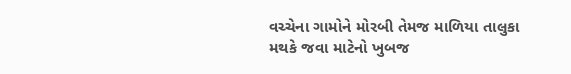વચ્ચેના ગામોને મોરબી તેમજ માળિયા તાલુકા મથકે જવા માટેનો ખુબજ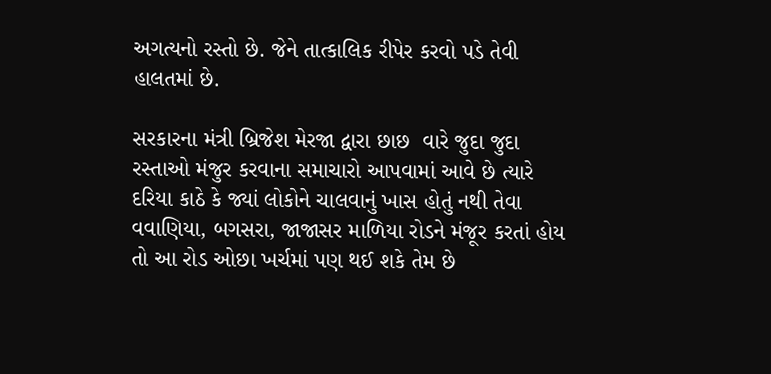અગત્યનો રસ્તો છે. જેને તાત્કાલિક રીપેર કરવો પડે તેવી હાલતમાં છે.

સરકારના મંત્રી બ્રિજેશ મેરજા દ્વારા છાછ  વારે જુદા જુદા રસ્તાઓ મંજુર કરવાના સમાચારો આપવામાં આવે છે ત્યારે દરિયા કાઠે કે જ્યાં લોકોને ચાલવાનું ખાસ હોતું નથી તેવા વવાણિયા, બગસરા, જાજાસર માળિયા રોડને મંજૂર કરતાં હોય તો આ રોડ ઓછા ખર્ચમાં પણ થઈ શકે તેમ છે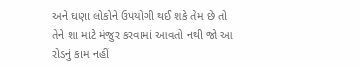અને ઘણા લોકોને ઉપયોગી થઈ શકે તેમ છે તો તેને શા માટે મંજુર કરવામાં આવતો નથી જો આ રોડનું કામ નહીં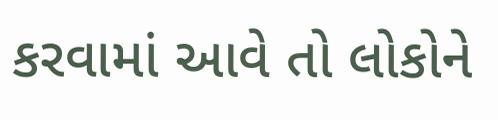કરવામાં આવે તો લોકોને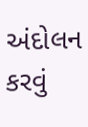અંદોલન કરવું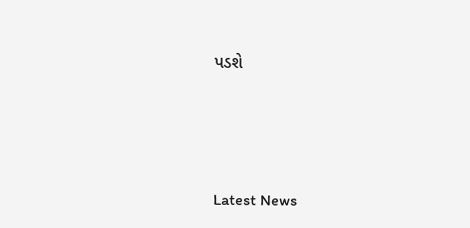પડશે






Latest News